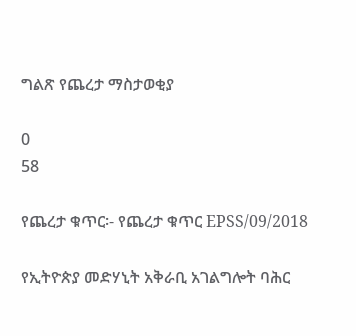ግልጽ የጨረታ ማስታወቂያ

0
58

የጨረታ ቁጥር፡- የጨረታ ቁጥር EPSS/09/2018

የኢትዮጵያ መድሃኒት አቅራቢ አገልግሎት ባሕር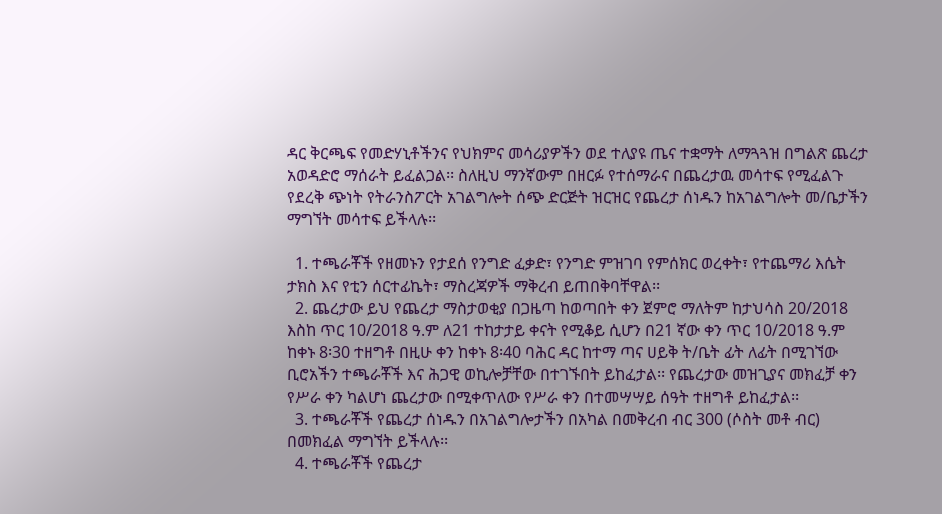ዳር ቅርጫፍ የመድሃኒቶችንና የህክምና መሳሪያዎችን ወደ ተለያዩ ጤና ተቋማት ለማጓጓዝ በግልጽ ጨረታ አወዳድሮ ማሰራት ይፈልጋል፡፡ ስለዚህ ማንኛውም በዘርፉ የተሰማራና በጨረታዉ መሳተፍ የሚፈልጉ የደረቅ ጭነት የትራንስፖርት አገልግሎት ሰጭ ድርጅት ዝርዝር የጨረታ ሰነዱን ከአገልግሎት መ/ቤታችን ማግኘት መሳተፍ ይችላሉ፡፡

  1. ተጫራቾች የዘመኑን የታደሰ የንግድ ፈቃድ፣ የንግድ ምዝገባ የምሰክር ወረቀት፣ የተጨማሪ እሴት ታክስ እና የቲን ሰርተፊኬት፣ ማስረጃዎች ማቅረብ ይጠበቅባቸዋል፡፡
  2. ጨረታው ይህ የጨረታ ማስታወቂያ በጋዜጣ ከወጣበት ቀን ጀምሮ ማለትም ከታህሳስ 20/2018 እስከ ጥር 10/2018 ዓ.ም ለ21 ተከታታይ ቀናት የሚቆይ ሲሆን በ21 ኛው ቀን ጥር 10/2018 ዓ.ም ከቀኑ 8፡30 ተዘግቶ በዚሁ ቀን ከቀኑ 8፡40 ባሕር ዳር ከተማ ጣና ሀይቅ ት/ቤት ፊት ለፊት በሚገኘው ቢሮአችን ተጫራቾች እና ሕጋዊ ወኪሎቻቸው በተገኙበት ይከፈታል፡፡ የጨረታው መዝጊያና መክፈቻ ቀን የሥራ ቀን ካልሆነ ጨረታው በሚቀጥለው የሥራ ቀን በተመሣሣይ ሰዓት ተዘግቶ ይከፈታል፡፡
  3. ተጫራቾች የጨረታ ሰነዱን በአገልግሎታችን በአካል በመቅረብ ብር 300 (ሶስት መቶ ብር) በመክፈል ማግኘት ይችላሉ፡፡
  4. ተጫራቾች የጨረታ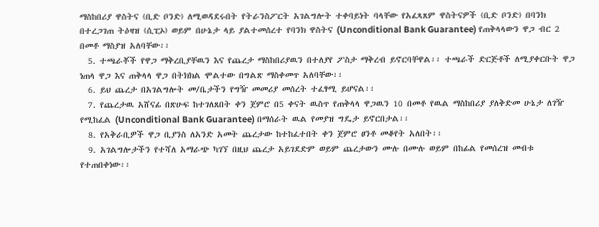ማስከበሪያ ዋስትና (ቢድ ቦንድ) ለሚወዳደሩበት የትራንስፖርት አገልግሎት ተቀባይነት ባላቸው የአፈጻጸም ዋስትናዎች (ቢድ ቦንድ) በባንክ በተረጋገጠ ትዕዛዝ (ሲፒኦ) ወይም በሁኔታ ላይ ያልተመሰረተ የባንክ ዋስትና (Unconditional Bank Guarantee) የጠቅላላውን ዋጋ ብር 2 በመቶ ማስያዝ አለባቸው፡፡
  5. ተጫራቾች የዋጋ ማቅረቢያቸዉን እና የጨረታ ማስከበሪያዉን በተለያየ ፖስታ ማቅረብ ይኖርባቸዋል፡፡ ተጫራች ድርጅቶች ለሚያቀርቡት ዋጋ ነጠላ ዋጋ እና ጠቅላላ ዋጋ በትክክል ሞልተው በግልጽ ማስቀመጥ አለባቸው፡፡
  6. ይህ ጨረታ በአገልግሎት መ/ቤታችን የግዥ መመሪያ መሰረት ተፈፃሚ ይሆናል፡፡
  7. የጨረታዉ አሸናፊ በጽሁፍ ከተገለጸበት ቀን ጀምሮ በ5 ቀናት ዉስጥ የጠቅላላ ዋጋዉን 10 በመቶ የዉል ማስከበሪያ ያለቅድመ ሁኔታ ለገዥ የሚከፈል (Unconditional Bank Guarantee) በማሰራት ዉል የመያዝ ግዴታ ይኖርበታል፡፡
  8. የአቅራቢዎች ዋጋ ቢያንስ ለአንድ አመት ጨረታው ከተከፈተበት ቀን ጀምሮ ፀንቶ መቆየት አለበት፡፡
  9. አገልግሎታችን የተሻለ አማራጭ ካገኘ በዚህ ጨረታ አይገደድም ወይም ጨረታውን ሙሉ በሙሉ ወይም በከፊል የመሰረዝ መብቱ የተጠበቀነው፡፡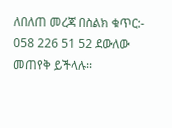ለበለጠ መረጃ በስልክ ቁጥር:- 058 226 51 52 ደውለው መጠየቅ ይችላሉ፡፡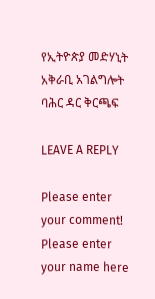የኢትዮጵያ መድሃኒት አቅራቢ አገልግሎት ባሕር ዳር ቅርጫፍ

LEAVE A REPLY

Please enter your comment!
Please enter your name here